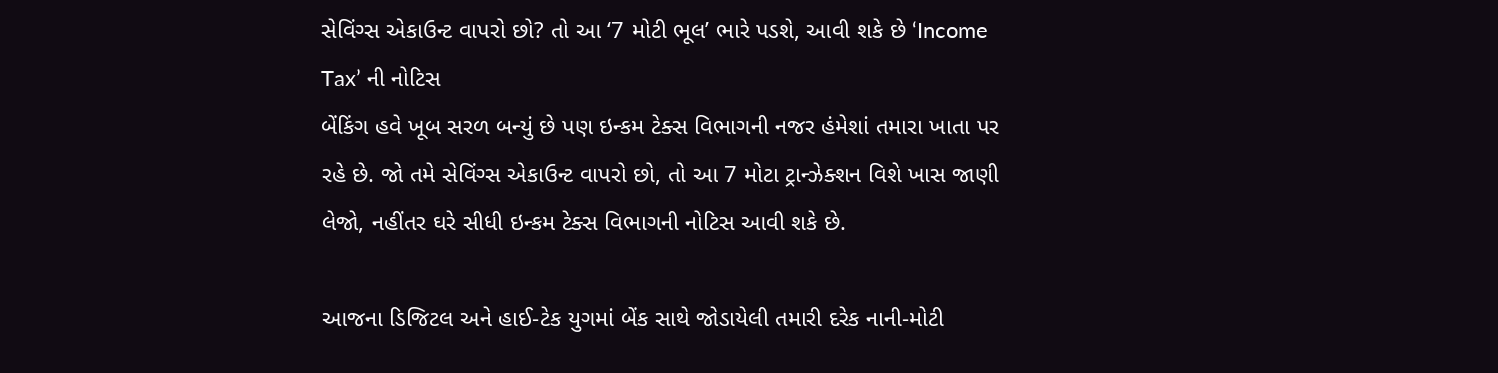સેવિંગ્સ એકાઉન્ટ વાપરો છો? તો આ ‘7 મોટી ભૂલ’ ભારે પડશે, આવી શકે છે ‘Income Tax’ ની નોટિસ
બેંકિંગ હવે ખૂબ સરળ બન્યું છે પણ ઇન્કમ ટેક્સ વિભાગની નજર હંમેશાં તમારા ખાતા પર રહે છે. જો તમે સેવિંગ્સ એકાઉન્ટ વાપરો છો, તો આ 7 મોટા ટ્રાન્ઝેક્શન વિશે ખાસ જાણી લેજો, નહીંતર ઘરે સીધી ઇન્કમ ટેક્સ વિભાગની નોટિસ આવી શકે છે.

આજના ડિજિટલ અને હાઈ-ટેક યુગમાં બેંક સાથે જોડાયેલી તમારી દરેક નાની-મોટી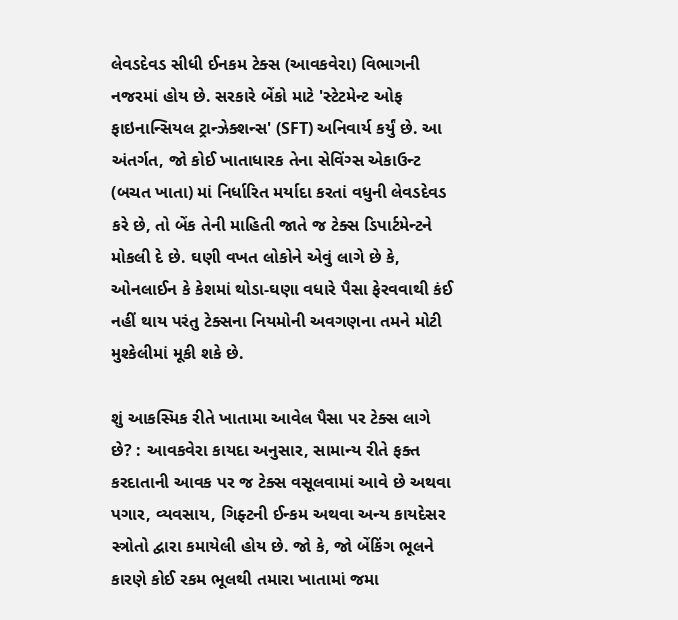લેવડદેવડ સીધી ઈનકમ ટેક્સ (આવકવેરા) વિભાગની નજરમાં હોય છે. સરકારે બેંકો માટે 'સ્ટેટમેન્ટ ઓફ ફાઇનાન્સિયલ ટ્રાન્ઝેક્શન્સ' (SFT) અનિવાર્ય કર્યું છે. આ અંતર્ગત, જો કોઈ ખાતાધારક તેના સેવિંગ્સ એકાઉન્ટ (બચત ખાતા) માં નિર્ધારિત મર્યાદા કરતાં વધુની લેવડદેવડ કરે છે, તો બેંક તેની માહિતી જાતે જ ટેક્સ ડિપાર્ટમેન્ટને મોકલી દે છે. ઘણી વખત લોકોને એવું લાગે છે કે, ઓનલાઈન કે કેશમાં થોડા-ઘણા વધારે પૈસા ફેરવવાથી કંઈ નહીં થાય પરંતુ ટેક્સના નિયમોની અવગણના તમને મોટી મુશ્કેલીમાં મૂકી શકે છે.

શું આકસ્મિક રીતે ખાતામા આવેલ પૈસા પર ટેક્સ લાગે છે? : આવકવેરા કાયદા અનુસાર, સામાન્ય રીતે ફક્ત કરદાતાની આવક પર જ ટેક્સ વસૂલવામાં આવે છે અથવા પગાર, વ્યવસાય, ગિફ્ટની ઈન્કમ અથવા અન્ય કાયદેસર સ્ત્રોતો દ્વારા કમાયેલી હોય છે. જો કે, જો બેંકિંગ ભૂલને કારણે કોઈ રકમ ભૂલથી તમારા ખાતામાં જમા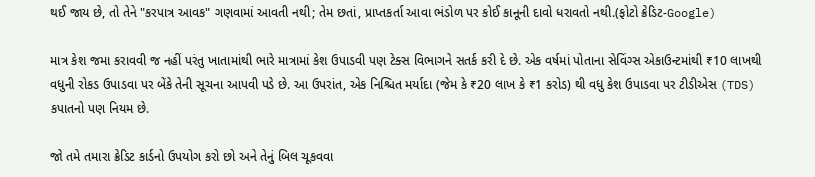થઈ જાય છે, તો તેને "કરપાત્ર આવક" ગણવામાં આવતી નથી; તેમ છતાં, પ્રાપ્તકર્તા આવા ભંડોળ પર કોઈ કાનૂની દાવો ધરાવતો નથી.(ફોટો ક્રેડિટ-Google)

માત્ર કેશ જમા કરાવવી જ નહીં પરંતુ ખાતામાંથી ભારે માત્રામાં કેશ ઉપાડવી પણ ટેક્સ વિભાગને સતર્ક કરી દે છે. એક વર્ષમાં પોતાના સેવિંગ્સ એકાઉન્ટમાંથી ₹10 લાખથી વધુની રોકડ ઉપાડવા પર બેંકે તેની સૂચના આપવી પડે છે. આ ઉપરાંત, એક નિશ્ચિત મર્યાદા (જેમ કે ₹20 લાખ કે ₹1 કરોડ) થી વધુ કેશ ઉપાડવા પર ટીડીએસ (TDS) કપાતનો પણ નિયમ છે.

જો તમે તમારા ક્રેડિટ કાર્ડનો ઉપયોગ કરો છો અને તેનું બિલ ચૂકવવા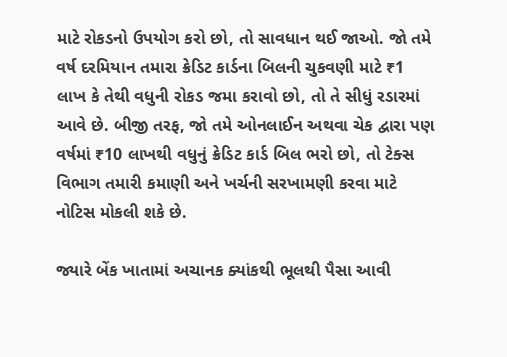માટે રોકડનો ઉપયોગ કરો છો, તો સાવધાન થઈ જાઓ. જો તમે વર્ષ દરમિયાન તમારા ક્રેડિટ કાર્ડના બિલની ચુકવણી માટે ₹1 લાખ કે તેથી વધુની રોકડ જમા કરાવો છો, તો તે સીધું રડારમાં આવે છે. બીજી તરફ, જો તમે ઓનલાઈન અથવા ચેક દ્વારા પણ વર્ષમાં ₹10 લાખથી વધુનું ક્રેડિટ કાર્ડ બિલ ભરો છો, તો ટેક્સ વિભાગ તમારી કમાણી અને ખર્ચની સરખામણી કરવા માટે નોટિસ મોકલી શકે છે.

જ્યારે બેંક ખાતામાં અચાનક ક્યાંકથી ભૂલથી પૈસા આવી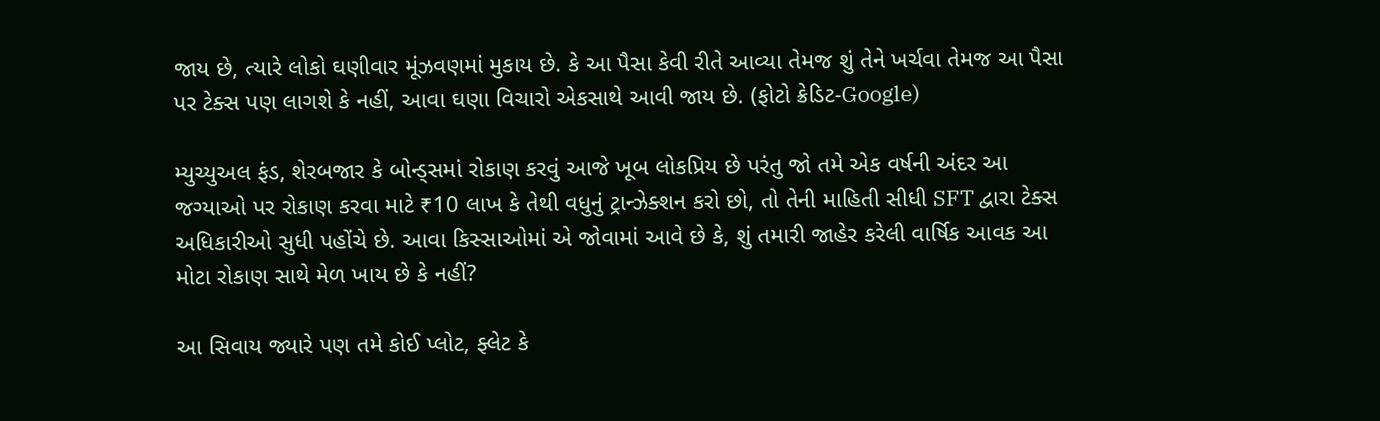જાય છે, ત્યારે લોકો ઘણીવાર મૂંઝવણમાં મુકાય છે. કે આ પૈસા કેવી રીતે આવ્યા તેમજ શું તેને ખર્ચવા તેમજ આ પૈસા પર ટેક્સ પણ લાગશે કે નહીં, આવા ઘણા વિચારો એકસાથે આવી જાય છે. (ફોટો ક્રેડિટ-Google)

મ્યુચ્યુઅલ ફંડ, શેરબજાર કે બોન્ડ્સમાં રોકાણ કરવું આજે ખૂબ લોકપ્રિય છે પરંતુ જો તમે એક વર્ષની અંદર આ જગ્યાઓ પર રોકાણ કરવા માટે ₹10 લાખ કે તેથી વધુનું ટ્રાન્ઝેક્શન કરો છો, તો તેની માહિતી સીધી SFT દ્વારા ટેક્સ અધિકારીઓ સુધી પહોંચે છે. આવા કિસ્સાઓમાં એ જોવામાં આવે છે કે, શું તમારી જાહેર કરેલી વાર્ષિક આવક આ મોટા રોકાણ સાથે મેળ ખાય છે કે નહીં?

આ સિવાય જ્યારે પણ તમે કોઈ પ્લોટ, ફ્લેટ કે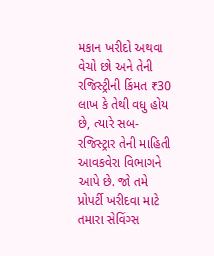મકાન ખરીદો અથવા વેચો છો અને તેની રજિસ્ટ્રીની કિંમત ₹30 લાખ કે તેથી વધુ હોય છે, ત્યારે સબ-રજિસ્ટ્રાર તેની માહિતી આવકવેરા વિભાગને આપે છે. જો તમે પ્રોપર્ટી ખરીદવા માટે તમારા સેવિંગ્સ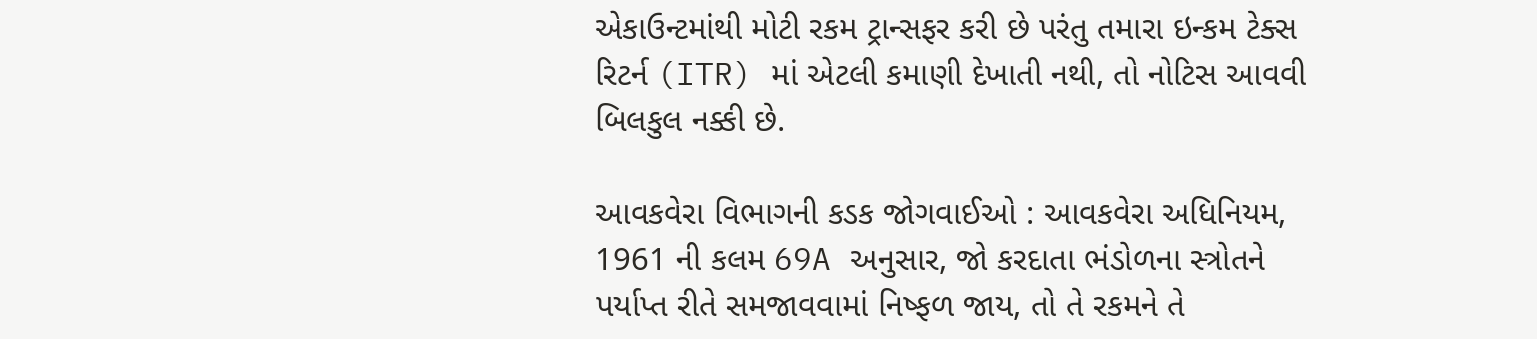એકાઉન્ટમાંથી મોટી રકમ ટ્રાન્સફર કરી છે પરંતુ તમારા ઇન્કમ ટેક્સ રિટર્ન (ITR) માં એટલી કમાણી દેખાતી નથી, તો નોટિસ આવવી બિલકુલ નક્કી છે.

આવકવેરા વિભાગની કડક જોગવાઈઓ : આવકવેરા અધિનિયમ, 1961 ની કલમ 69A અનુસાર, જો કરદાતા ભંડોળના સ્ત્રોતને પર્યાપ્ત રીતે સમજાવવામાં નિષ્ફળ જાય, તો તે રકમને તે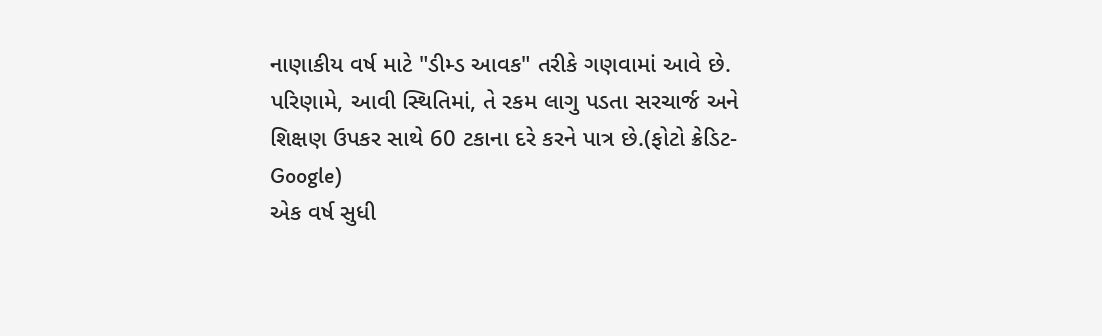નાણાકીય વર્ષ માટે "ડીમ્ડ આવક" તરીકે ગણવામાં આવે છે. પરિણામે, આવી સ્થિતિમાં, તે રકમ લાગુ પડતા સરચાર્જ અને શિક્ષણ ઉપકર સાથે 60 ટકાના દરે કરને પાત્ર છે.(ફોટો ક્રેડિટ-Google)
એક વર્ષ સુધી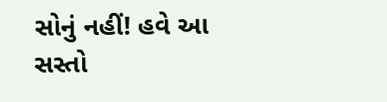સોનું નહીં! હવે આ સસ્તો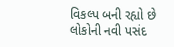વિકલ્પ બની રહ્યો છે લોકોની નવી પસંદ